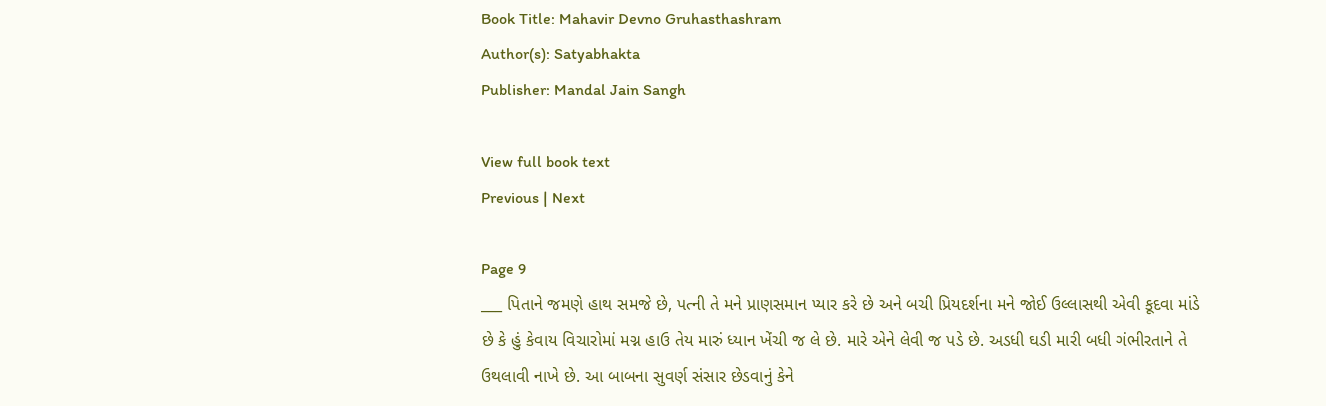Book Title: Mahavir Devno Gruhasthashram
Author(s): Satyabhakta
Publisher: Mandal Jain Sangh

View full book text
Previous | Next

Page 9
___ પિતાને જમણે હાથ સમજે છે, પત્ની તે મને પ્રાણસમાન પ્યાર કરે છે અને બચી પ્રિયદર્શના મને જોઈ ઉલ્લાસથી એવી કૂદવા માંડે છે કે હું કેવાય વિચારોમાં મગ્ન હાઉ તેય મારું ધ્યાન ખેંચી જ લે છે. મારે એને લેવી જ પડે છે. અડધી ઘડી મારી બધી ગંભીરતાને તે ઉથલાવી નાખે છે. આ બાબના સુવર્ણ સંસાર છેડવાનું કેને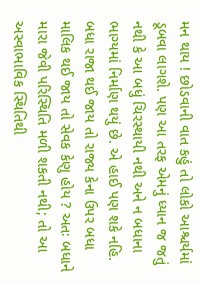મન થાય ! છોડવાની વાત કહું તો લોકો આશ્ચર્યમાં ડૂબવા લાગશે. પણ આ તરફ એમનું ધ્યાન જ જતું નથી કે આ બધું ચિરસ્થાયી નથી અને ન બધાના ભાગ્યમાં નિર્માણ થયું છે. એ હાઈ પણ શકે નહિ. બધા રાજા થઈ જાય તો રાજ્ય કેના ઉપર બધા માલિક થઈ જાય તો સેવક કેણુ હોય ? અતઃ બધાને મારા જેવી પરિસ્થિતિ મળી શકતી નથી; તો આ અસ્વાભાવિક સ્થિતિથી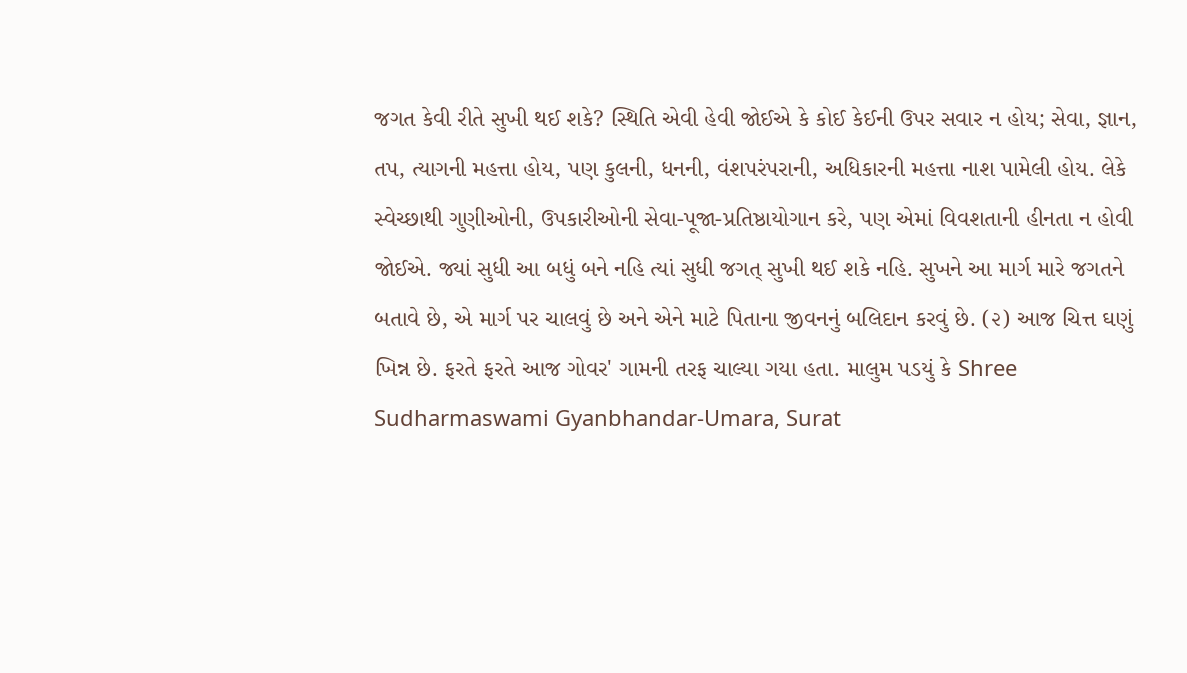જગત કેવી રીતે સુખી થઈ શકે? સ્થિતિ એવી હેવી જોઈએ કે કોઈ કેઈની ઉપર સવાર ન હોય; સેવા, જ્ઞાન, તપ, ત્યાગની મહત્તા હોય, પણ કુલની, ધનની, વંશપરંપરાની, અધિકારની મહત્તા નાશ પામેલી હોય. લેકે સ્વેચ્છાથી ગુણીઓની, ઉપકારીઓની સેવા-પૂજા-પ્રતિષ્ઠાયોગાન કરે, પણ એમાં વિવશતાની હીનતા ન હોવી જોઈએ. જ્યાં સુધી આ બધું બને નહિ ત્યાં સુધી જગત્ સુખી થઈ શકે નહિ. સુખને આ માર્ગ મારે જગતને બતાવે છે, એ માર્ગ પર ચાલવું છે અને એને માટે પિતાના જીવનનું બલિદાન કરવું છે. (૨) આજ ચિત્ત ઘણું ખિન્ન છે. ફરતે ફરતે આજ ગોવર' ગામની તરફ ચાલ્યા ગયા હતા. માલુમ પડયું કે Shree Sudharmaswami Gyanbhandar-Umara, Surat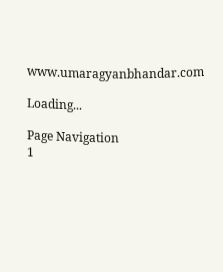www.umaragyanbhandar.com

Loading...

Page Navigation
1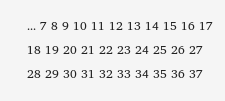... 7 8 9 10 11 12 13 14 15 16 17 18 19 20 21 22 23 24 25 26 27 28 29 30 31 32 33 34 35 36 37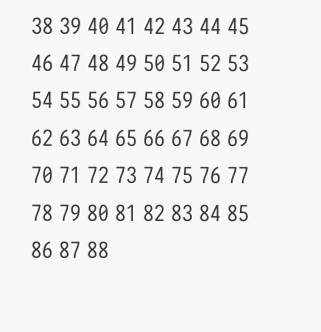38 39 40 41 42 43 44 45 46 47 48 49 50 51 52 53 54 55 56 57 58 59 60 61 62 63 64 65 66 67 68 69 70 71 72 73 74 75 76 77 78 79 80 81 82 83 84 85 86 87 88